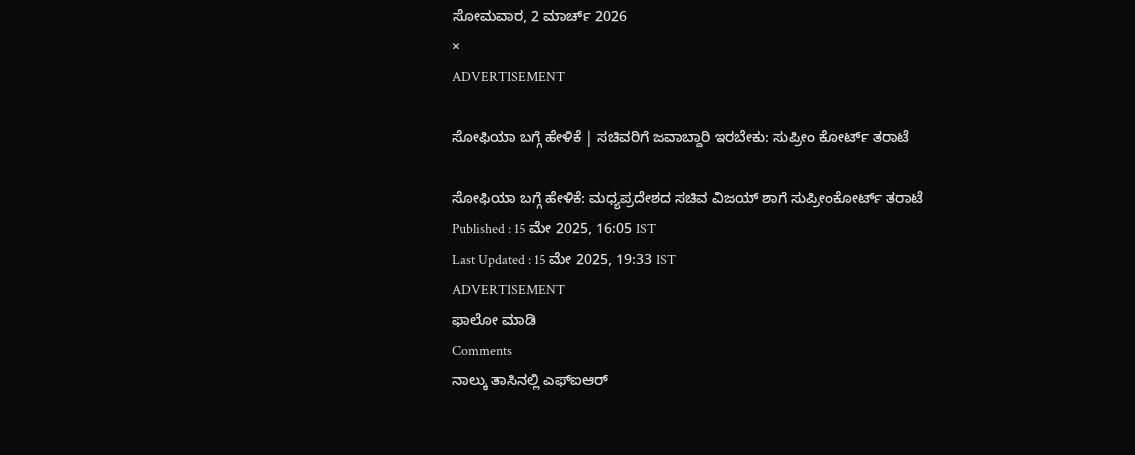ಸೋಮವಾರ, 2 ಮಾರ್ಚ್ 2026
×
ADVERTISEMENT

ಸೋಫಿಯಾ ಬಗ್ಗೆ ಹೇಳಿಕೆ | ಸಚಿವರಿಗೆ ಜವಾಬ್ದಾರಿ ಇರಬೇಕು: ಸುಪ್ರೀಂ ಕೋರ್ಟ್‌ ತರಾಟೆ

ಸೋಫಿಯಾ ಬಗ್ಗೆ ಹೇಳಿಕೆ: ಮಧ್ಯಪ್ರದೇಶದ ಸಚಿವ ವಿಜಯ್‌ ಶಾಗೆ ಸುಪ್ರೀಂಕೋರ್ಟ್‌ ತರಾಟೆ
Published : 15 ಮೇ 2025, 16:05 IST
Last Updated : 15 ಮೇ 2025, 19:33 IST
ADVERTISEMENT
ಫಾಲೋ ಮಾಡಿ
Comments
ನಾಲ್ಕು ತಾಸಿನಲ್ಲಿ ಎಫ್‌ಐಆರ್‌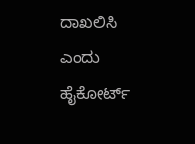ದಾಖಲಿಸಿ ಎಂದು ಹೈಕೋರ್ಟ್‌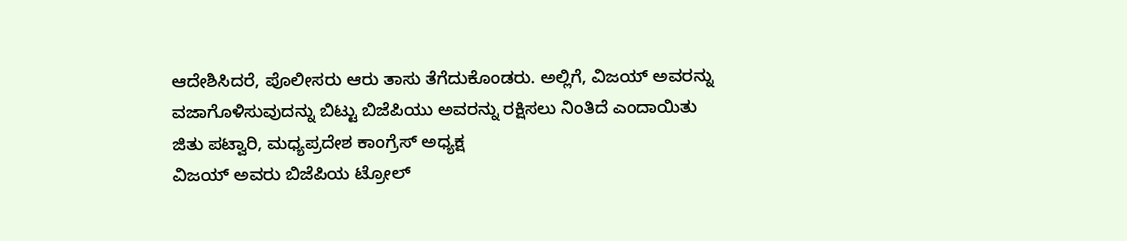ಆದೇಶಿಸಿದರೆ, ಪೊಲೀಸರು ಆರು ತಾಸು ತೆಗೆದುಕೊಂಡರು. ಅಲ್ಲಿಗೆ, ವಿಜಯ್‌ ಅವರನ್ನು ವಜಾಗೊಳಿಸುವುದನ್ನು ಬಿಟ್ಟು ಬಿಜೆಪಿಯು ಅವರನ್ನು ರಕ್ಷಿಸಲು ನಿಂತಿದೆ ಎಂದಾಯಿತು
ಜಿತು ಪಟ್ವಾರಿ, ಮಧ್ಯಪ್ರದೇಶ ಕಾಂಗ್ರೆಸ್‌ ಅಧ್ಯಕ್ಷ
ವಿಜಯ್‌ ಅವರು ಬಿಜೆಪಿಯ ಟ್ರೋಲ್‌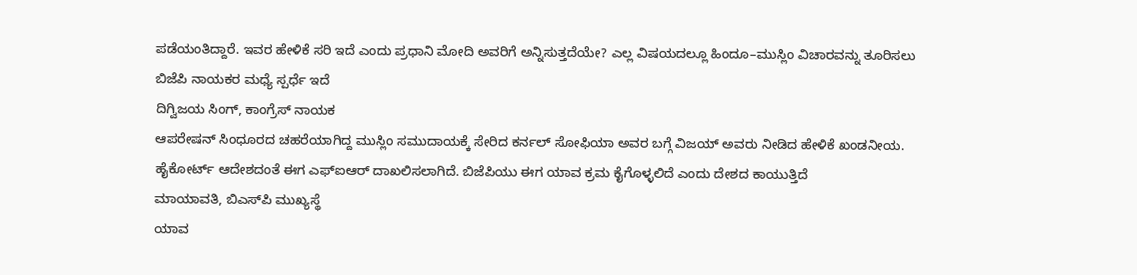ಪಡೆಯಂತಿದ್ದಾರೆ. ಇವರ ಹೇಳಿಕೆ ಸರಿ ಇದೆ ಎಂದು ಪ್ರಧಾನಿ ಮೋದಿ ಅವರಿಗೆ ಅನ್ನಿಸುತ್ತದೆಯೇ? ಎಲ್ಲ ವಿಷಯದಲ್ಲೂ ಹಿಂದೂ–ಮುಸ್ಲಿಂ ವಿಚಾರವನ್ನು ತೂರಿಸಲು ಬಿಜೆಪಿ ನಾಯಕರ ಮಧ್ಯೆ ಸ್ಪರ್ಧೆ ಇದೆ
ದಿಗ್ವಿಜಯ ಸಿಂಗ್‌, ಕಾಂಗ್ರೆಸ್‌ ನಾಯಕ
ಆಪರೇಷನ್‌ ಸಿಂಧೂರದ ಚಹರೆಯಾಗಿದ್ದ ಮುಸ್ಲಿಂ ಸಮುದಾಯಕ್ಕೆ ಸೇರಿದ ಕರ್ನಲ್‌ ಸೋಫಿಯಾ ಅವರ ಬಗ್ಗೆ ವಿಜಯ್‌ ಅವರು ನೀಡಿದ ಹೇಳಿಕೆ ಖಂಡನೀಯ. ಹೈಕೋರ್ಟ್‌ ಆದೇಶದಂತೆ ಈಗ ಎಫ್‌ಐಆರ್‌ ದಾಖಲಿಸಲಾಗಿದೆ. ಬಿಜೆಪಿಯು ಈಗ ಯಾವ ಕ್ರಮ ಕೈಗೊಳ್ಳಲಿದೆ ಎಂದು ದೇಶದ ಕಾಯುತ್ತಿದೆ
ಮಾಯಾವತಿ, ಬಿಎಸ್‌ಪಿ ಮುಖ್ಯಸ್ಥೆ
ಯಾವ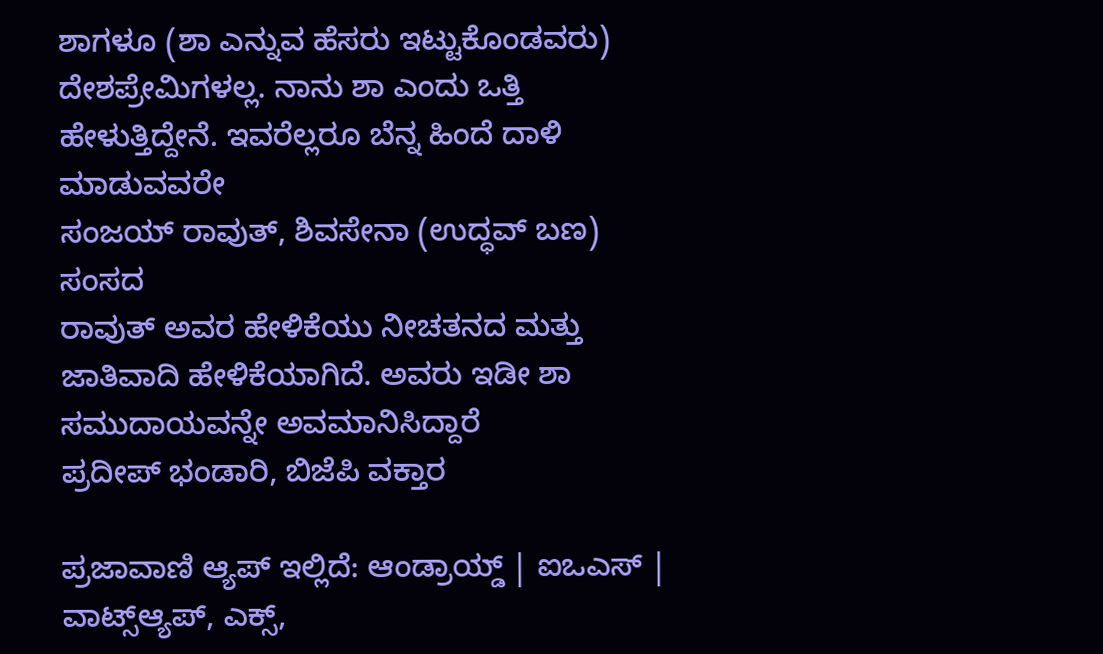ಶಾಗಳೂ (ಶಾ ಎನ್ನುವ ಹೆಸರು ಇಟ್ಟುಕೊಂಡವರು) ದೇಶಪ್ರೇಮಿಗಳಲ್ಲ. ನಾನು ಶಾ ಎಂದು ಒತ್ತಿ ಹೇಳುತ್ತಿದ್ದೇನೆ. ಇವರೆಲ್ಲರೂ ಬೆನ್ನ ಹಿಂದೆ ದಾಳಿ ಮಾಡುವವರೇ
ಸಂಜಯ್‌ ರಾವುತ್‌, ಶಿವಸೇನಾ (ಉದ್ಧವ್‌ ಬಣ) ಸಂಸದ
ರಾವುತ್‌ ಅವರ ಹೇಳಿಕೆಯು ನೀಚತನದ ಮತ್ತು ಜಾತಿವಾದಿ ಹೇಳಿಕೆಯಾಗಿದೆ. ಅವರು ಇಡೀ ಶಾ ಸಮುದಾಯವನ್ನೇ ಅವಮಾನಿಸಿದ್ದಾರೆ
ಪ್ರದೀಪ್‌ ಭಂಡಾರಿ, ಬಿಜೆಪಿ ವಕ್ತಾರ

ಪ್ರಜಾವಾಣಿ ಆ್ಯಪ್ ಇಲ್ಲಿದೆ: ಆಂಡ್ರಾಯ್ಡ್ | ಐಒಎಸ್ | ವಾಟ್ಸ್ಆ್ಯಪ್, ಎಕ್ಸ್,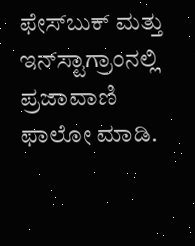ಫೇಸ್‌ಬುಕ್ ಮತ್ತು ಇನ್‌ಸ್ಟಾಗ್ರಾಂನಲ್ಲಿ ಪ್ರಜಾವಾಣಿ ಫಾಲೋ ಮಾಡಿ.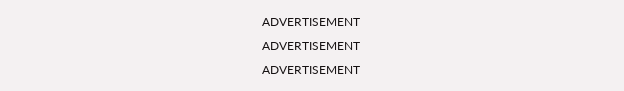ADVERTISEMENT
ADVERTISEMENT
ADVERTISEMENT